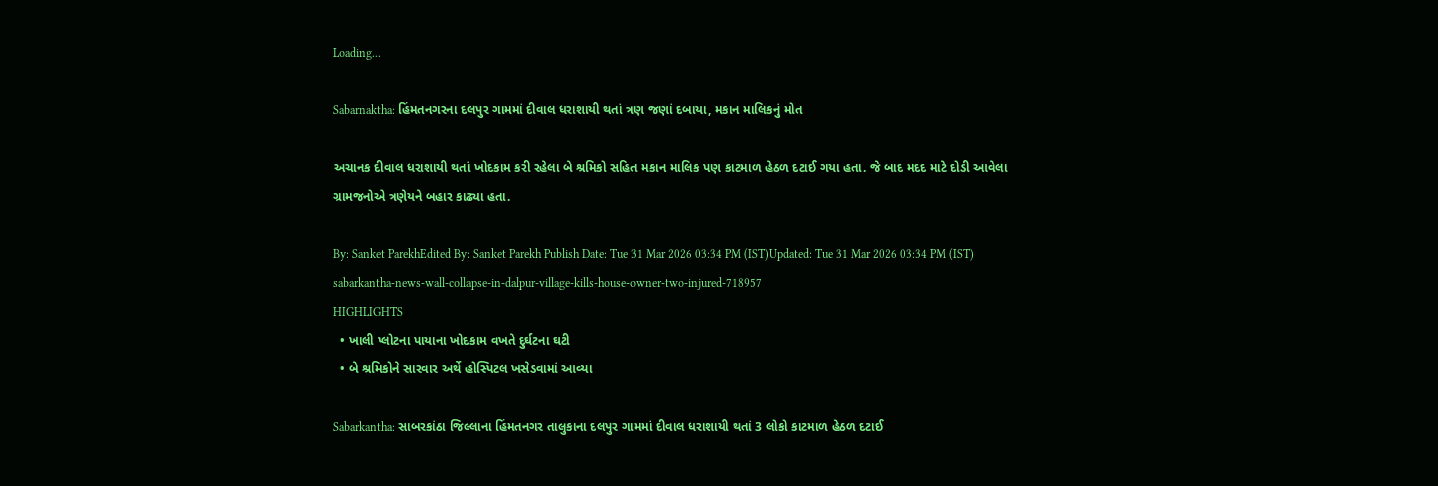Loading...

Sabarnaktha: હિંમતનગરના દલપુર ગામમાં દીવાલ ધરાશાયી થતાં ત્રણ જણાં દબાયા, મકાન માલિકનું મોત

અચાનક દીવાલ ધરાશાયી થતાં ખોદકામ કરી રહેલા બે શ્રમિકો સહિત મકાન માલિક પણ કાટમાળ હેઠળ દટાઈ ગયા હતા. જે બાદ મદદ માટે દોડી આવેલા ગ્રામજનોએ ત્રણેયને બહાર કાઢ્યા હતા.

By: Sanket ParekhEdited By: Sanket Parekh Publish Date: Tue 31 Mar 2026 03:34 PM (IST)Updated: Tue 31 Mar 2026 03:34 PM (IST)
sabarkantha-news-wall-collapse-in-dalpur-village-kills-house-owner-two-injured-718957
HIGHLIGHTS
  • ખાલી પ્લોટના પાયાના ખોદકામ વખતે દુર્ઘટના ઘટી
  • બે શ્રમિકોને સારવાર અર્થે હોસ્પિટલ ખસેડવામાં આવ્યા

Sabarkantha: સાબરકાંઠા જિલ્લાના હિંમતનગર તાલુકાના દલપુર ગામમાં દીવાલ ધરાશાયી થતાં 3 લોકો કાટમાળ હેઠળ દટાઈ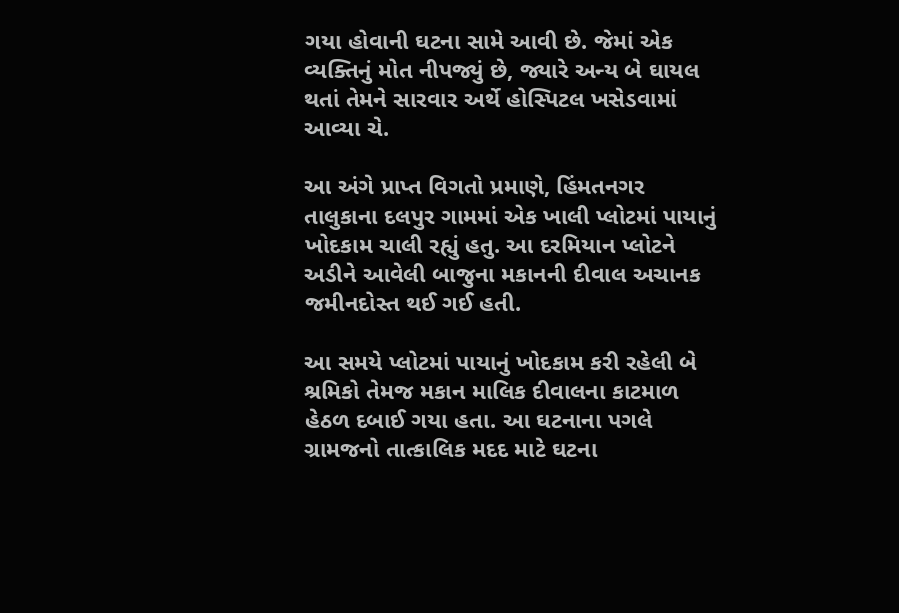ગયા હોવાની ઘટના સામે આવી છે. જેમાં એક વ્યક્તિનું મોત નીપજ્યું છે, જ્યારે અન્ય બે ઘાયલ થતાં તેમને સારવાર અર્થે હોસ્પિટલ ખસેડવામાં આવ્યા ચે.

આ અંગે પ્રાપ્ત વિગતો પ્રમાણે, હિંમતનગર તાલુકાના દલપુર ગામમાં એક ખાલી પ્લોટમાં પાયાનું ખોદકામ ચાલી રહ્યું હતુ. આ દરમિયાન પ્લોટને અડીને આવેલી બાજુના મકાનની દીવાલ અચાનક જમીનદોસ્ત થઈ ગઈ હતી.

આ સમયે પ્લોટમાં પાયાનું ખોદકામ કરી રહેલી બે શ્રમિકો તેમજ મકાન માલિક દીવાલના કાટમાળ હેઠળ દબાઈ ગયા હતા. આ ઘટનાના પગલે ગ્રામજનો તાત્કાલિક મદદ માટે ઘટના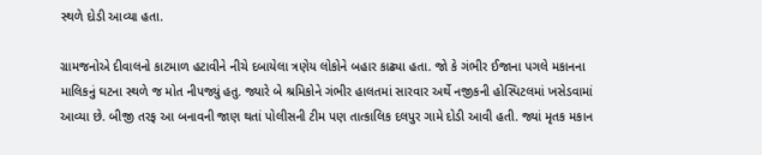સ્થળે દોડી આવ્યા હતા.

ગ્રામજનોએ દીવાલનો કાટમાળ હટાવીને નીચે દબાયેલા ત્રણેય લોકોને બહાર કાઢ્યા હતા. જો કે ગંભીર ઈજાના પગલે મકાનના માલિકનું ઘટના સ્થળે જ મોત નીપજ્યું હતુ. જ્યારે બે શ્રમિકોને ગંભીર હાલતમાં સારવાર અર્થે નજીકની હોસ્પિટલમાં ખસેડવામાં આવ્યા છે. બીજી તરફ આ બનાવની જાણ થતાં પોલીસની ટીમ પણ તાત્કાલિક દલપુર ગામે દોડી આવી હતી. જ્યાં મૃતક મકાન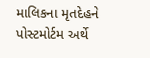માલિકના મૃતદેહને પોસ્ટમોર્ટમ અર્થે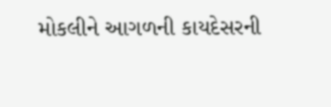મોકલીને આગળની કાયદેસરની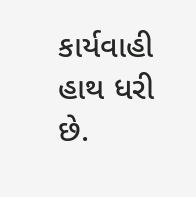કાર્યવાહી હાથ ધરી છે.